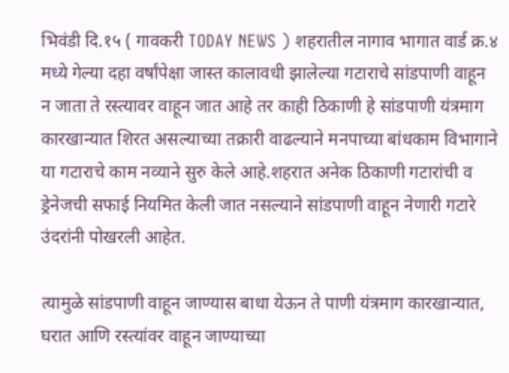भिवंडी दि.१५ ( गावकरी TODAY NEWS ) शहरातील नागाव भागात वार्ड क्र.४ मध्ये गेल्या दहा वर्षांपेक्षा जास्त कालावधी झालेल्या गटाराचे सांडपाणी वाहून न जाता ते रस्त्यावर वाहून जात आहे तर काही ठिकाणी हे सांडपाणी यंत्रमाग कारखान्यात शिरत असल्याच्या तक्रारी वाढल्याने मनपाच्या बांधकाम विभागाने या गटाराचे काम नव्याने सुरु केले आहे.शहरात अनेक ठिकाणी गटारांची व ड्रेनेजची सफाई नियमित केली जात नसल्याने सांडपाणी वाहून नेणारी गटारे उंदरांनी पोखरली आहेत.

त्यामुळे सांडपाणी वाहून जाण्यास बाधा येऊन ते पाणी यंत्रमाग कारखान्यात, घरात आणि रस्त्यांवर वाहून जाण्याच्या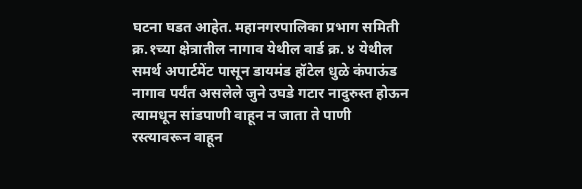घटना घडत आहेत. महानगरपालिका प्रभाग समिती क्र.१च्या क्षेत्रातील नागाव येथील वार्ड क्र. ४ येथील समर्थ अपार्टमेंट पासून डायमंड हॉटेल धुळे कंपाऊंड नागाव पर्यंत असलेले जुने उघडे गटार नादुरुस्त होऊन त्यामधून सांडपाणी वाहून न जाता ते पाणी रस्त्यावरून वाहून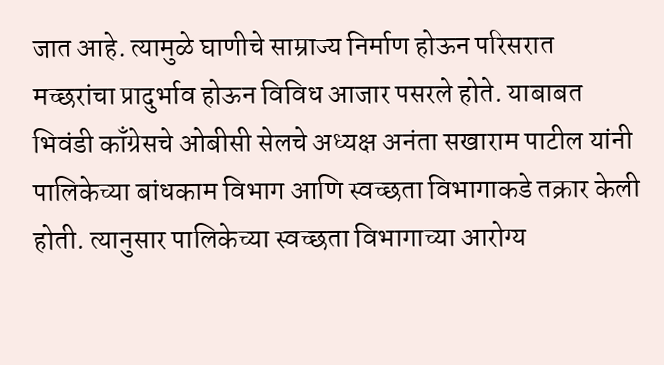जात आहे. त्यामुळे घाणीचे साम्राज्य निर्माण होऊन परिसरात मच्छरांचा प्रादुर्भाव होऊन विविध आजार पसरले होते. याबाबत भिवंडी काँग्रेसचे ओबीसी सेलचे अध्यक्ष अनंता सखाराम पाटील यांनी पालिकेच्या बांधकाम विभाग आणि स्वच्छता विभागाकडे तक्रार केली होती. त्यानुसार पालिकेच्या स्वच्छता विभागाच्या आरोग्य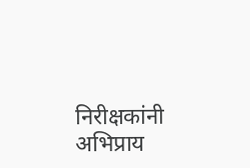निरीक्षकांनी अभिप्राय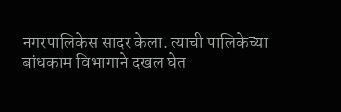नगरपालिकेस सादर केला. त्याची पालिकेच्या बांधकाम विभागाने दखल घेत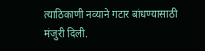त्याठिकाणी नव्याने गटार बांधण्यासाठी मंजुरी दिली.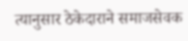त्यानुसार ठेकेदाराने समाजसेवक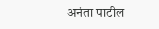अनंता पाटील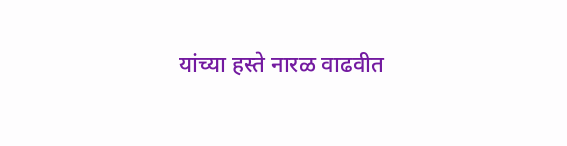यांच्या हस्ते नारळ वाढवीत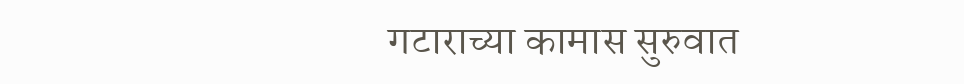गटाराच्या कामास सुरुवात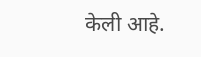केली आहे.